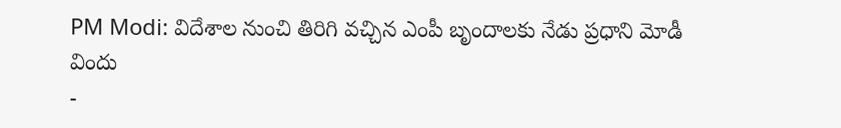PM Modi: విదేశాల నుంచి తిరిగి వచ్చిన ఎంపీ బృందాలకు నేడు ప్రధాని మోడీ విందు
-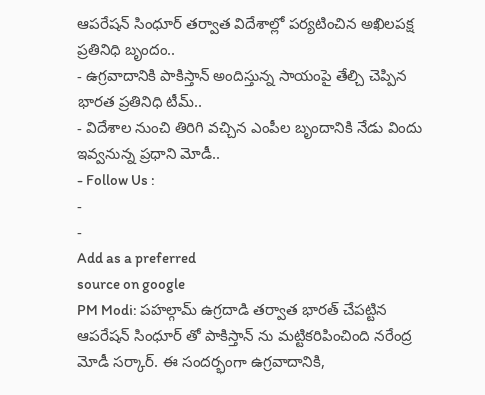ఆపరేషన్ సింధూర్ తర్వాత విదేశాల్లో పర్యటించిన అఖిలపక్ష ప్రతినిధి బృందం..
- ఉగ్రవాదానికి పాకిస్తాన్ అందిస్తున్న సాయంపై తేల్చి చెప్పిన భారత ప్రతినిధి టీమ్..
- విదేశాల నుంచి తిరిగి వచ్చిన ఎంపీల బృందానికి నేడు విందు ఇవ్వనున్న ప్రధాని మోడీ..
- Follow Us :
-
-
Add as a preferred
source on google
PM Modi: పహల్గామ్ ఉగ్రదాడి తర్వాత భారత్ చేపట్టిన ఆపరేషన్ సింధూర్ తో పాకిస్తాన్ ను మట్టికరిపించింది నరేంద్ర మోడీ సర్కార్. ఈ సందర్భంగా ఉగ్రవాదానికి,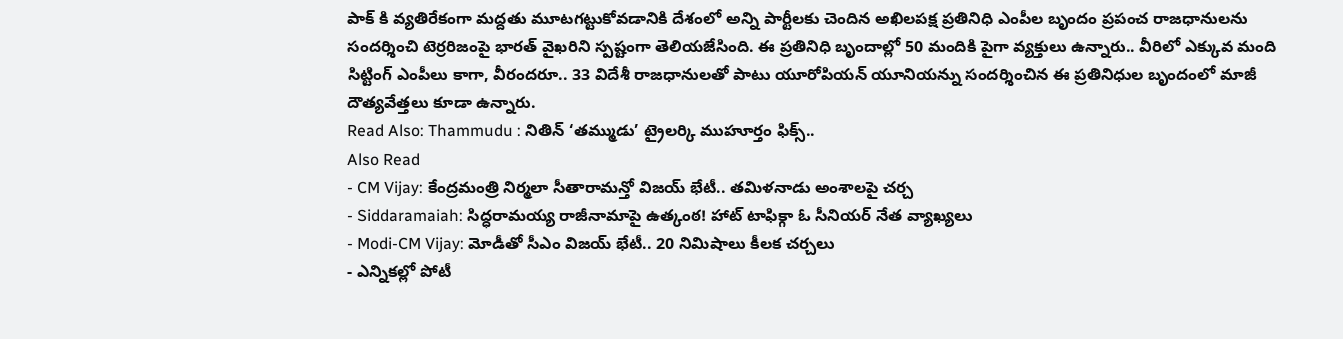పాక్ కి వ్యతిరేకంగా మద్దతు మూటగట్టుకోవడానికి దేశంలో అన్ని పార్టీలకు చెందిన అఖిలపక్ష ప్రతినిధి ఎంపీల బృందం ప్రపంచ రాజధానులను సందర్శించి టెర్రరిజంపై భారత్ వైఖరిని స్పష్టంగా తెలియజేసింది. ఈ ప్రతినిధి బృందాల్లో 50 మందికి పైగా వ్యక్తులు ఉన్నారు.. వీరిలో ఎక్కువ మంది సిట్టింగ్ ఎంపీలు కాగా, వీరందరూ.. 33 విదేశీ రాజధానులతో పాటు యూరోపియన్ యూనియన్ను సందర్శించిన ఈ ప్రతినిధుల బృందంలో మాజీ దౌత్యవేత్తలు కూడా ఉన్నారు.
Read Also: Thammudu : నితిన్ ‘తమ్ముడు’ ట్రైలర్కి ముహూర్తం ఫిక్స్..
Also Read
- CM Vijay: కేంద్రమంత్రి నిర్మలా సీతారామన్తో విజయ్ భేటీ.. తమిళనాడు అంశాలపై చర్చ
- Siddaramaiah: సిద్ధరామయ్య రాజీనామాపై ఉత్కంఠ! హాట్ టాఫిక్గా ఓ సీనియర్ నేత వ్యాఖ్యలు
- Modi-CM Vijay: మోడీతో సీఎం విజయ్ భేటీ.. 20 నిమిషాలు కీలక చర్చలు
- ఎన్నికల్లో పోటీ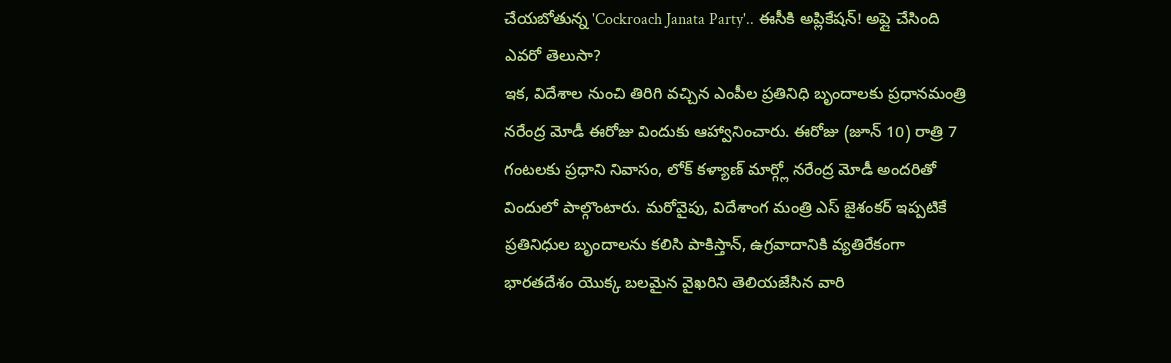చేయబోతున్న 'Cockroach Janata Party'.. ఈసీకి అప్లికేషన్! అప్లై చేసింది ఎవరో తెలుసా?
ఇక, విదేశాల నుంచి తిరిగి వచ్చిన ఎంపీల ప్రతినిధి బృందాలకు ప్రధానమంత్రి నరేంద్ర మోడీ ఈరోజు విందుకు ఆహ్వానించారు. ఈరోజు (జూన్ 10) రాత్రి 7 గంటలకు ప్రధాని నివాసం, లోక్ కళ్యాణ్ మార్గ్లో నరేంద్ర మోడీ అందరితో విందులో పాల్గొంటారు. మరోవైపు, విదేశాంగ మంత్రి ఎస్ జైశంకర్ ఇప్పటికే ప్రతినిధుల బృందాలను కలిసి పాకిస్తాన్, ఉగ్రవాదానికి వ్యతిరేకంగా భారతదేశం యొక్క బలమైన వైఖరిని తెలియజేసిన వారి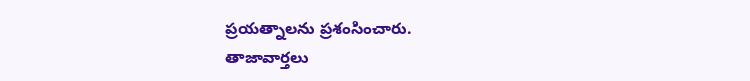ప్రయత్నాలను ప్రశంసించారు.
తాజావార్తలు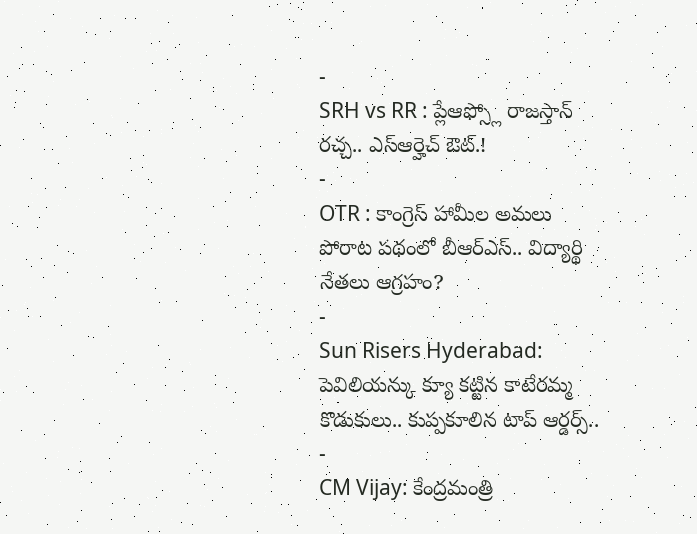-
SRH vs RR : ప్లేఆఫ్స్లో రాజస్తాన్ రచ్చ.. ఎస్ఆర్హెచ్ ఔట్.!
-
OTR : కాంగ్రెస్ హామీల అమలు పోరాట పథంలో బీఆర్ఎస్.. విద్యార్థి నేతలు ఆగ్రహం?
-
Sun Risers Hyderabad: పెవిలియన్కు క్యూ కట్టిన కాటేరమ్మ కొడుకులు.. కుప్పకూలిన టాప్ ఆర్డర్స్..
-
CM Vijay: కేంద్రమంత్రి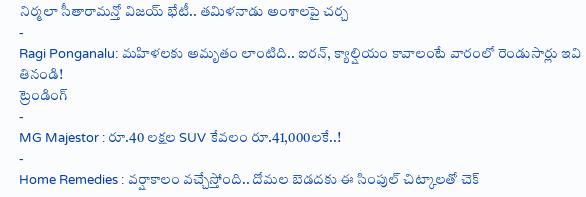నిర్మలా సీతారామన్తో విజయ్ భేటీ.. తమిళనాడు అంశాలపై చర్చ
-
Ragi Ponganalu: మహిళలకు అమృతం లాంటిది.. ఐరన్, క్యాల్షియం కావాలంటే వారంలో రెండుసార్లు ఇవి తినండి!
ట్రెండింగ్
-
MG Majestor : రూ.40 లక్షల SUV కేవలం రూ.41,000లకే..!
-
Home Remedies : వర్షాకాలం వచ్చేస్తోంది.. దోమల బెడదకు ఈ సింపుల్ చిట్కాలతో చెక్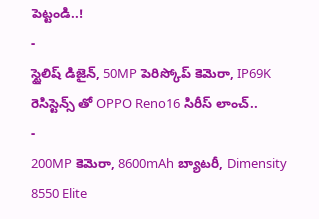పెట్టండి..!
-
స్టైలిష్ డిజైన్, 50MP పెరిస్కోప్ కెమెరా, IP69K రెసిస్టెన్స్ తో OPPO Reno16 సిరీస్ లాంచ్..
-
200MP కెమెరా, 8600mAh బ్యాటరీ, Dimensity 8550 Elite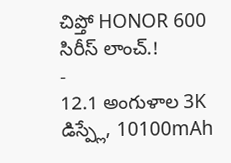చిప్తో HONOR 600 సిరీస్ లాంచ్.!
-
12.1 అంగుళాల 3K డిస్ప్లే, 10100mAh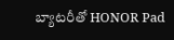బ్యాటరీతో HONOR Pad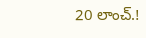20 లాంచ్.!